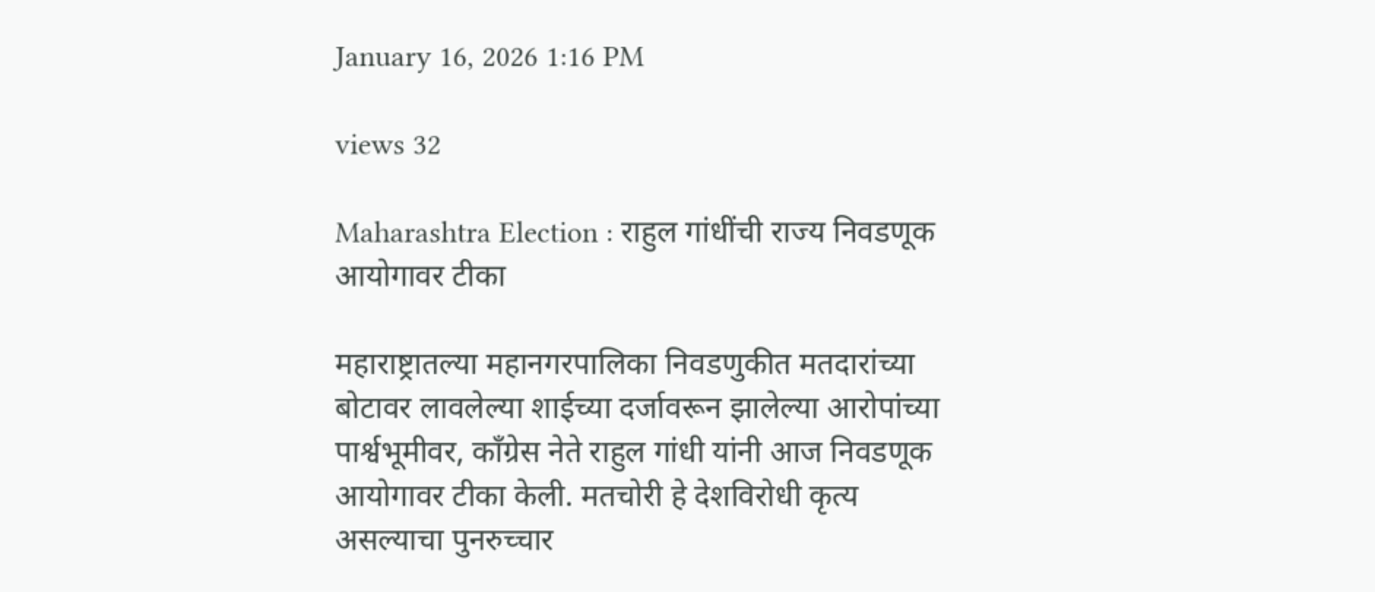January 16, 2026 1:16 PM

views 32

Maharashtra Election : राहुल गांधींची राज्य निवडणूक आयोगावर टीका

महाराष्ट्रातल्या महानगरपालिका निवडणुकीत मतदारांच्या बोटावर लावलेल्या शाईच्या दर्जावरून झालेल्या आरोपांच्या पार्श्वभूमीवर, काँग्रेस नेते राहुल गांधी यांनी आज निवडणूक आयोगावर टीका केली. मतचोरी हे देशविरोधी कृत्य असल्याचा पुनरुच्चार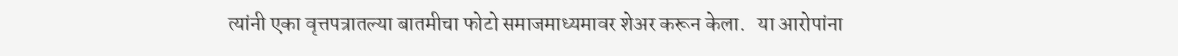त्यांनी एका वृत्तपत्रातल्या बातमीचा फोटो समाजमाध्यमावर शेअर करून केला.   या आरोपांना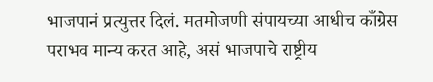भाजपानं प्रत्युत्तर दिलं. मतमोजणी संपायच्या आधीच काँग्रेस पराभव मान्य करत आहे, असं भाजपाचे राष्ट्रीय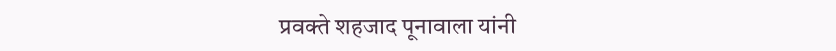प्रवक्ते शहजाद पूनावाला यांनी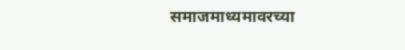समाजमाध्यमावरच्या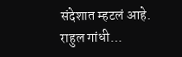संदेशात म्हटलं आहे. राहुल गांधी...